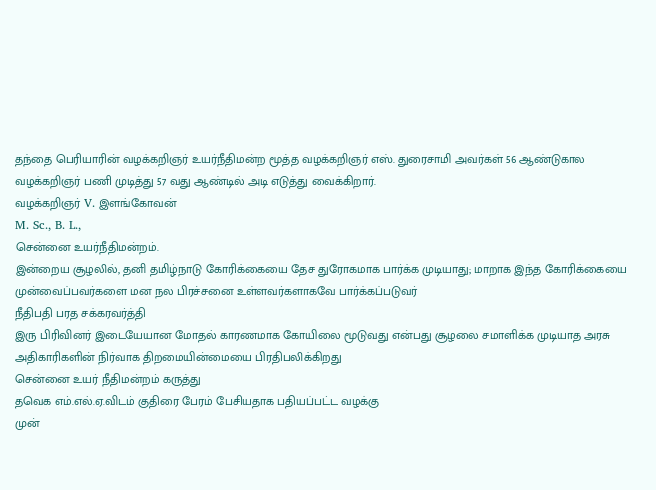தந்தை பெரியாரின் வழக்கறிஞர் உயர்நீதிமன்ற மூத்த வழக்கறிஞர் எஸ். துரைசாமி அவர்கள் 56 ஆண்டுகால வழக்கறிஞர் பணி முடித்து 57 வது ஆண்டில் அடி எடுத்து வைக்கிறார்.
வழக்கறிஞர் V. இளங்கோவன்
M. Sc., B. L.,
சென்னை உயர்நீதிமன்றம்.
இன்றைய சூழலில், தனி தமிழ்நாடு கோரிக்கையை தேச துரோகமாக பார்க்க முடியாது; மாறாக இந்த கோரிக்கையை முன்வைப்பவர்களை மன நல பிரச்சனை உள்ளவர்களாகவே பார்க்கப்படுவர்
நீதிபதி பரத சக்கரவர்த்தி
இரு பிரிவினர் இடையேயான மோதல் காரணமாக கோயிலை மூடுவது என்பது சூழலை சமாளிக்க முடியாத அரசு அதிகாரிகளின் நிர்வாக திறமையின்மையை பிரதிபலிக்கிறது
சென்னை உயர் நீதிமன்றம் கருத்து
தவெக எம்.எல்.ஏ.விடம் குதிரை பேரம் பேசியதாக பதியப்பட்ட வழக்கு
முன்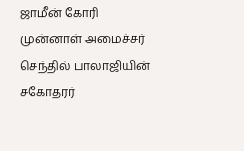ஜாமீன் கோரி முன்னாள் அமைச்சர் செந்தில் பாலாஜியின் சகோதரர்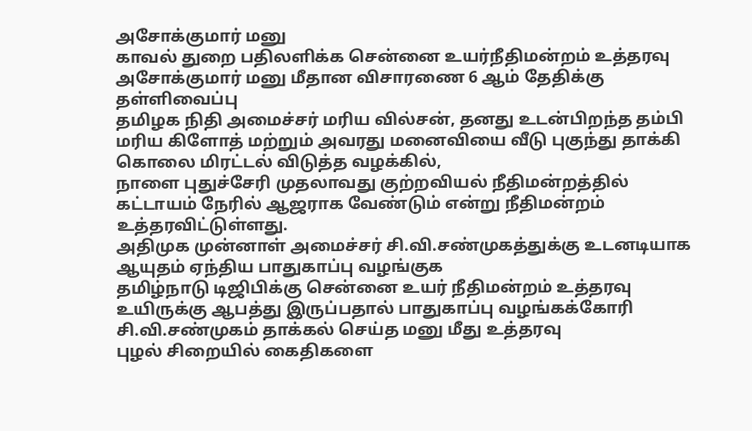அசோக்குமார் மனு
காவல் துறை பதிலளிக்க சென்னை உயர்நீதிமன்றம் உத்தரவு
அசோக்குமார் மனு மீதான விசாரணை 6 ஆம் தேதிக்கு தள்ளிவைப்பு
தமிழக நிதி அமைச்சர் மரிய வில்சன், தனது உடன்பிறந்த தம்பி மரிய கிளோத் மற்றும் அவரது மனைவியை வீடு புகுந்து தாக்கி கொலை மிரட்டல் விடுத்த வழக்கில்,
நாளை புதுச்சேரி முதலாவது குற்றவியல் நீதிமன்றத்தில் கட்டாயம் நேரில் ஆஜராக வேண்டும் என்று நீதிமன்றம் உத்தரவிட்டுள்ளது.
அதிமுக முன்னாள் அமைச்சர் சி.வி.சண்முகத்துக்கு உடனடியாக ஆயுதம் ஏந்திய பாதுகாப்பு வழங்குக
தமிழ்நாடு டிஜிபிக்கு சென்னை உயர் நீதிமன்றம் உத்தரவு
உயிருக்கு ஆபத்து இருப்பதால் பாதுகாப்பு வழங்கக்கோரி சி.வி.சண்முகம் தாக்கல் செய்த மனு மீது உத்தரவு
புழல் சிறையில் கைதிகளை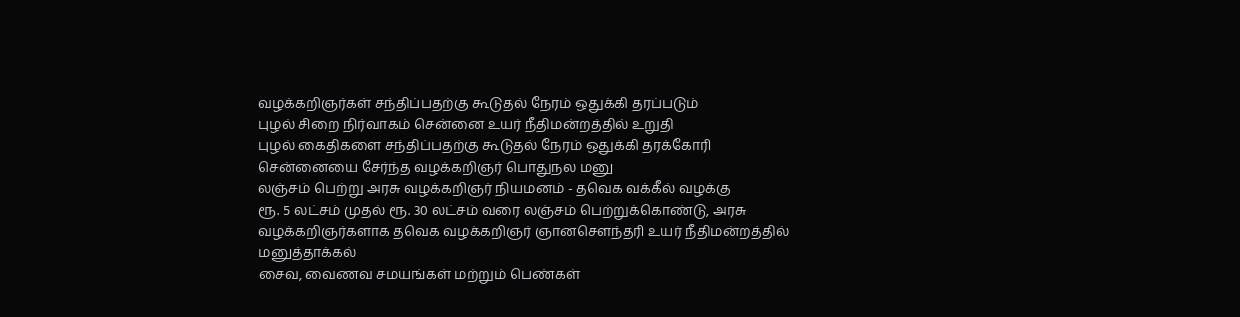வழக்கறிஞர்கள் சந்திப்பதற்கு கூடுதல் நேரம் ஒதுக்கி தரப்படும்
புழல் சிறை நிர்வாகம் சென்னை உயர் நீதிமன்றத்தில் உறுதி
புழல் கைதிகளை சந்திப்பதற்கு கூடுதல் நேரம் ஒதுக்கி தரக்கோரி
சென்னையை சேர்ந்த வழக்கறிஞர் பொதுநல மனு
லஞ்சம் பெற்று அரசு வழக்கறிஞர் நியமனம் - தவெக வக்கீல் வழக்கு
ரூ. 5 லட்சம் முதல் ரூ. 30 லட்சம் வரை லஞ்சம் பெற்றுக்கொண்டு, அரசு வழக்கறிஞர்களாக தவெக வழக்கறிஞர் ஞானசௌந்தரி உயர் நீதிமன்றத்தில் மனுத்தாக்கல்
சைவ, வைணவ சமயங்கள் மற்றும் பெண்கள்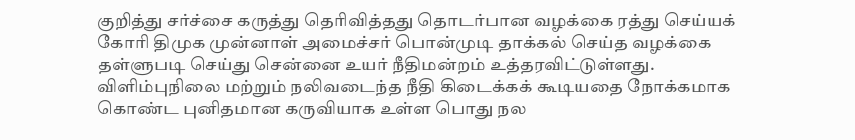குறித்து சர்ச்சை கருத்து தெரிவித்தது தொடர்பான வழக்கை ரத்து செய்யக் கோரி திமுக முன்னாள் அமைச்சர் பொன்முடி தாக்கல் செய்த வழக்கை தள்ளுபடி செய்து சென்னை உயர் நீதிமன்றம் உத்தரவிட்டுள்ளது.
விளிம்புநிலை மற்றும் நலிவடைந்த நீதி கிடைக்கக் கூடியதை நோக்கமாக கொண்ட புனிதமான கருவியாக உள்ள பொது நல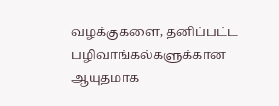வழக்குகளை, தனிப்பட்ட பழிவாங்கல்களுக்கான ஆயுதமாக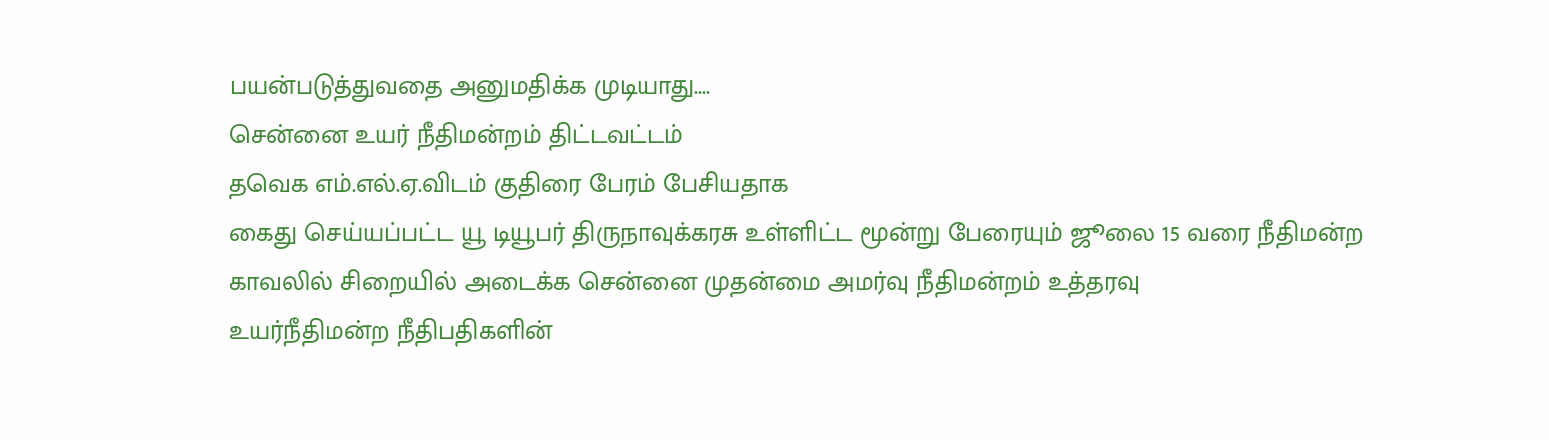பயன்படுத்துவதை அனுமதிக்க முடியாது....
சென்னை உயர் நீதிமன்றம் திட்டவட்டம்
தவெக எம்.எல்.ஏ.விடம் குதிரை பேரம் பேசியதாக
கைது செய்யப்பட்ட யூ டியூபர் திருநாவுக்கரசு உள்ளிட்ட மூன்று பேரையும் ஜூலை 15 வரை நீதிமன்ற காவலில் சிறையில் அடைக்க சென்னை முதன்மை அமர்வு நீதிமன்றம் உத்தரவு
உயர்நீதிமன்ற நீதிபதிகளின்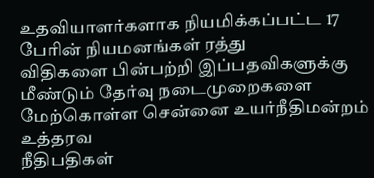உதவியாளர்களாக நியமிக்கப்பட்ட 17 பேரின் நியமனங்கள் ரத்து
விதிகளை பின்பற்றி இப்பதவிகளுக்கு மீண்டும் தேர்வு நடைமுறைகளை மேற்கொள்ள சென்னை உயர்நீதிமன்றம் உத்தரவ
நீதிபதிகள்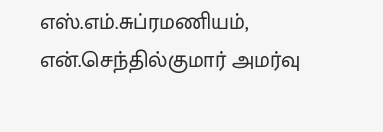எஸ்.எம்.சுப்ரமணியம், என்.செந்தில்குமார் அமர்வு